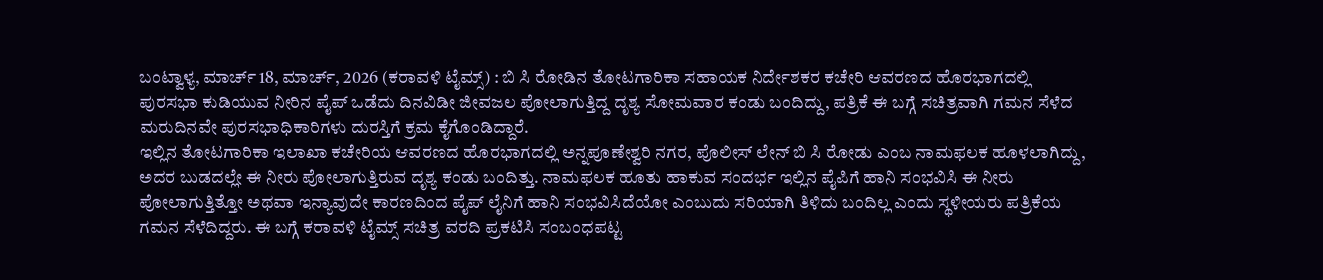ಬಂಟ್ವಾಳ್ಯ, ಮಾರ್ಚ್ 18, ಮಾರ್ಚ್, 2026 (ಕರಾವಳಿ ಟೈಮ್ಸ್) : ಬಿ ಸಿ ರೋಡಿನ ತೋಟಗಾರಿಕಾ ಸಹಾಯಕ ನಿರ್ದೇಶಕರ ಕಚೇರಿ ಆವರಣದ ಹೊರಭಾಗದಲ್ಲಿ ಪುರಸಭಾ ಕುಡಿಯುವ ನೀರಿನ ಪೈಪ್ ಒಡೆದು ದಿನವಿಡೀ ಜೀವಜಲ ಪೋಲಾಗುತ್ತಿದ್ದ ದೃಶ್ಯ ಸೋಮವಾರ ಕಂಡು ಬಂದಿದ್ದು, ಪತ್ರಿಕೆ ಈ ಬಗ್ಗೆ ಸಚಿತ್ರವಾಗಿ ಗಮನ ಸೆಳೆದ ಮರುದಿನವೇ ಪುರಸಭಾಧಿಕಾರಿಗಳು ದುರಸ್ತಿಗೆ ಕ್ರಮ ಕೈಗೊಂಡಿದ್ದಾರೆ.
ಇಲ್ಲಿನ ತೋಟಗಾರಿಕಾ ಇಲಾಖಾ ಕಚೇರಿಯ ಆವರಣದ ಹೊರಭಾಗದಲ್ಲಿ ಅನ್ನಪೂಣೇಶ್ವರಿ ನಗರ, ಪೊಲೀಸ್ ಲೇನ್ ಬಿ ಸಿ ರೋಡು ಎಂಬ ನಾಮಫಲಕ ಹೂಳಲಾಗಿದ್ದು, ಅದರ ಬುಡದಲ್ಲೇ ಈ ನೀರು ಪೋಲಾಗುತ್ತಿರುವ ದೃಶ್ಯ ಕಂಡು ಬಂದಿತ್ತು. ನಾಮಫಲಕ ಹೂತು ಹಾಕುವ ಸಂದರ್ಭ ಇಲ್ಲಿನ ಪೈಪಿಗೆ ಹಾನಿ ಸಂಭವಿಸಿ ಈ ನೀರು ಪೋಲಾಗುತ್ತಿತ್ತೋ ಅಥವಾ ಇನ್ಯಾವುದೇ ಕಾರಣದಿಂದ ಪೈಪ್ ಲೈನಿಗೆ ಹಾನಿ ಸಂಭವಿಸಿದೆಯೋ ಎಂಬುದು ಸರಿಯಾಗಿ ತಿಳಿದು ಬಂದಿಲ್ಲ ಎಂದು ಸ್ಥಳೀಯರು ಪತ್ರಿಕೆಯ ಗಮನ ಸೆಳೆದಿದ್ದರು. ಈ ಬಗ್ಗೆ ಕರಾವಳಿ ಟೈಮ್ಸ್ ಸಚಿತ್ರ ವರದಿ ಪ್ರಕಟಿಸಿ ಸಂಬಂಧಪಟ್ಟ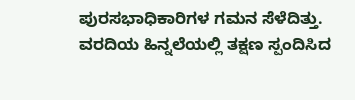ಪುರಸಭಾಧಿಕಾರಿಗಳ ಗಮನ ಸೆಳೆದಿತ್ತು.
ವರದಿಯ ಹಿನ್ನಲೆಯಲ್ಲಿ ತಕ್ಷಣ ಸ್ಪಂದಿಸಿದ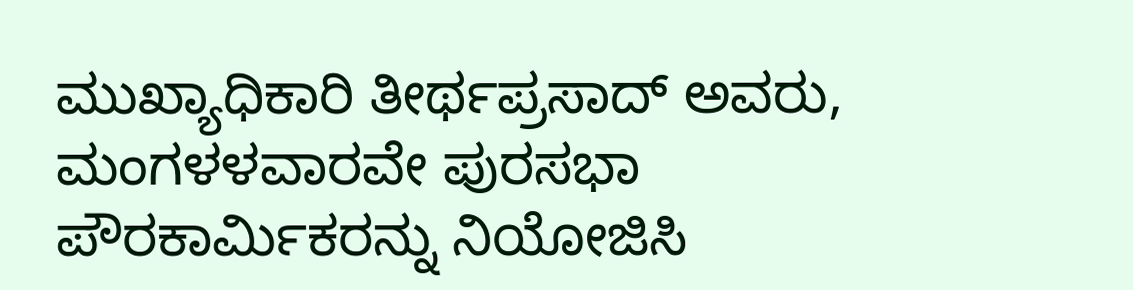ಮುಖ್ಯಾಧಿಕಾರಿ ತೀರ್ಥಪ್ರಸಾದ್ ಅವರು, ಮಂಗಳಳವಾರವೇ ಪುರಸಭಾ ಪೌರಕಾರ್ಮಿಕರನ್ನು ನಿಯೋಜಿಸಿ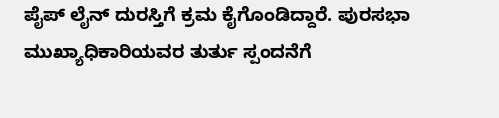ಪೈಪ್ ಲೈನ್ ದುರಸ್ತಿಗೆ ಕ್ರಮ ಕೈಗೊಂಡಿದ್ದಾರೆ. ಪುರಸಭಾ ಮುಖ್ಯಾಧಿಕಾರಿಯವರ ತುರ್ತು ಸ್ಪಂದನೆಗೆ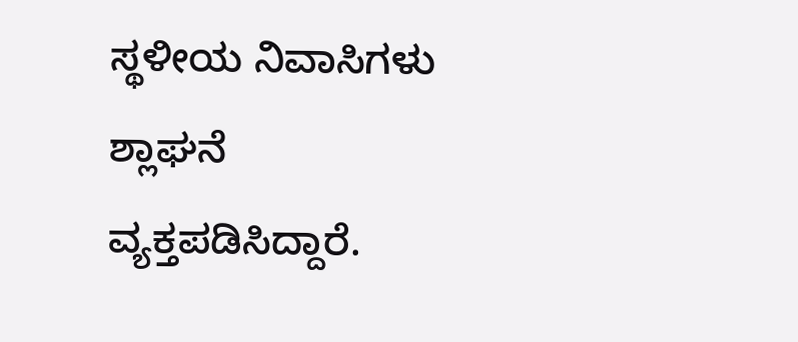ಸ್ಥಳೀಯ ನಿವಾಸಿಗಳು ಶ್ಲಾಘನೆ ವ್ಯಕ್ತಪಡಿಸಿದ್ದಾರೆ.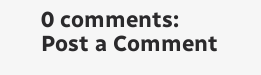0 comments:
Post a Comment